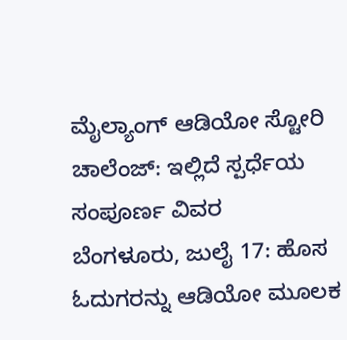ಮೈಲ್ಯಾಂಗ್ ಆಡಿಯೋ ಸ್ಟೋರಿ ಚಾಲೆಂಜ್: ಇಲ್ಲಿದೆ ಸ್ಪರ್ಧೆಯ ಸಂಪೂರ್ಣ ವಿವರ
ಬೆಂಗಳೂರು, ಜುಲೈ 17: ಹೊಸ ಓದುಗರನ್ನು ಆಡಿಯೋ ಮೂಲಕ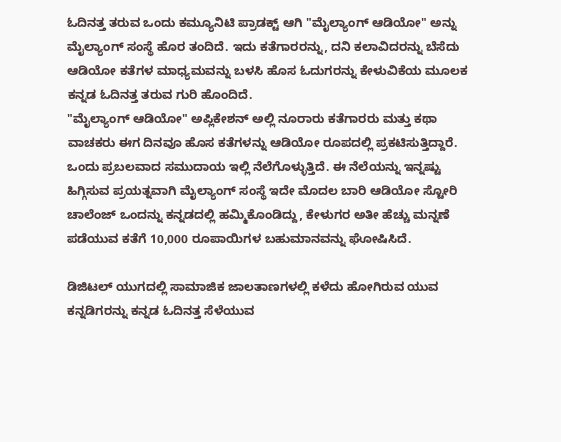ಓದಿನತ್ತ ತರುವ ಒಂದು ಕಮ್ಯೂನಿಟಿ ಪ್ರಾಡಕ್ಟ್ ಆಗಿ "ಮೈಲ್ಯಾಂಗ್ ಆಡಿಯೋ" ಅನ್ನು ಮೈಲ್ಯಾಂಗ್ ಸಂಸ್ಥೆ ಹೊರ ತಂದಿದೆ. ಇದು ಕತೆಗಾರರನ್ನು, ದನಿ ಕಲಾವಿದರನ್ನು ಬೆಸೆದು ಆಡಿಯೋ ಕತೆಗಳ ಮಾಧ್ಯಮವನ್ನು ಬಳಸಿ ಹೊಸ ಓದುಗರನ್ನು ಕೇಳುವಿಕೆಯ ಮೂಲಕ ಕನ್ನಡ ಓದಿನತ್ತ ತರುವ ಗುರಿ ಹೊಂದಿದೆ.
"ಮೈಲ್ಯಾಂಗ್ ಆಡಿಯೋ" ಅಪ್ಲಿಕೇಶನ್ ಅಲ್ಲಿ ನೂರಾರು ಕತೆಗಾರರು ಮತ್ತು ಕಥಾ ವಾಚಕರು ಈಗ ದಿನವೂ ಹೊಸ ಕತೆಗಳನ್ನು ಆಡಿಯೋ ರೂಪದಲ್ಲಿ ಪ್ರಕಟಿಸುತ್ತಿದ್ದಾರೆ. ಒಂದು ಪ್ರಬಲವಾದ ಸಮುದಾಯ ಇಲ್ಲಿ ನೆಲೆಗೊಳ್ಳುತ್ತಿದೆ. ಈ ನೆಲೆಯನ್ನು ಇನ್ನಷ್ಟು ಹಿಗ್ಗಿಸುವ ಪ್ರಯತ್ನವಾಗಿ ಮೈಲ್ಯಾಂಗ್ ಸಂಸ್ಥೆ ಇದೇ ಮೊದಲ ಬಾರಿ ಆಡಿಯೋ ಸ್ಟೋರಿ ಚಾಲೆಂಜ್ ಒಂದನ್ನು ಕನ್ನಡದಲ್ಲಿ ಹಮ್ಮಿಕೊಂಡಿದ್ದು, ಕೇಳುಗರ ಅತೀ ಹೆಚ್ಚು ಮನ್ನಣೆ ಪಡೆಯುವ ಕತೆಗೆ 10,000 ರೂಪಾಯಿಗಳ ಬಹುಮಾನವನ್ನು ಘೋಷಿಸಿದೆ.

ಡಿಜಿಟಲ್ ಯುಗದಲ್ಲಿ ಸಾಮಾಜಿಕ ಜಾಲತಾಣಗಳಲ್ಲಿ ಕಳೆದು ಹೋಗಿರುವ ಯುವ ಕನ್ನಡಿಗರನ್ನು ಕನ್ನಡ ಓದಿನತ್ತ ಸೆಳೆಯುವ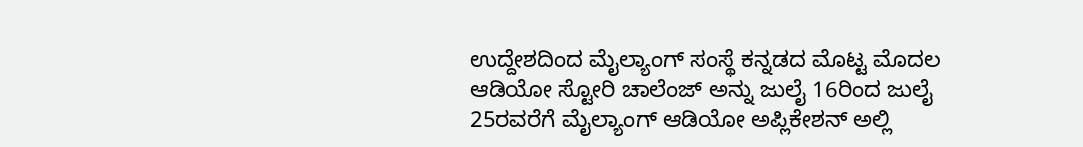ಉದ್ದೇಶದಿಂದ ಮೈಲ್ಯಾಂಗ್ ಸಂಸ್ಥೆ ಕನ್ನಡದ ಮೊಟ್ಟ ಮೊದಲ ಆಡಿಯೋ ಸ್ಟೋರಿ ಚಾಲೆಂಜ್ ಅನ್ನು ಜುಲೈ 16ರಿಂದ ಜುಲೈ 25ರವರೆಗೆ ಮೈಲ್ಯಾಂಗ್ ಆಡಿಯೋ ಅಪ್ಲಿಕೇಶನ್ ಅಲ್ಲಿ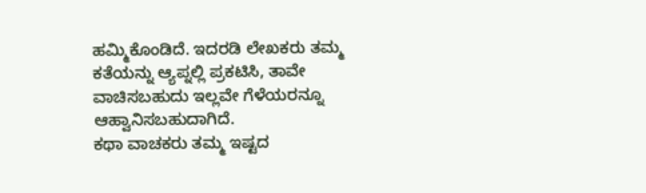ಹಮ್ಮಿಕೊಂಡಿದೆ. ಇದರಡಿ ಲೇಖಕರು ತಮ್ಮ ಕತೆಯನ್ನು ಆ್ಯಪ್ನಲ್ಲಿ ಪ್ರಕಟಿಸಿ, ತಾವೇ ವಾಚಿಸಬಹುದು ಇಲ್ಲವೇ ಗೆಳೆಯರನ್ನೂ ಆಹ್ವಾನಿಸಬಹುದಾಗಿದೆ.
ಕಥಾ ವಾಚಕರು ತಮ್ಮ ಇಷ್ಟದ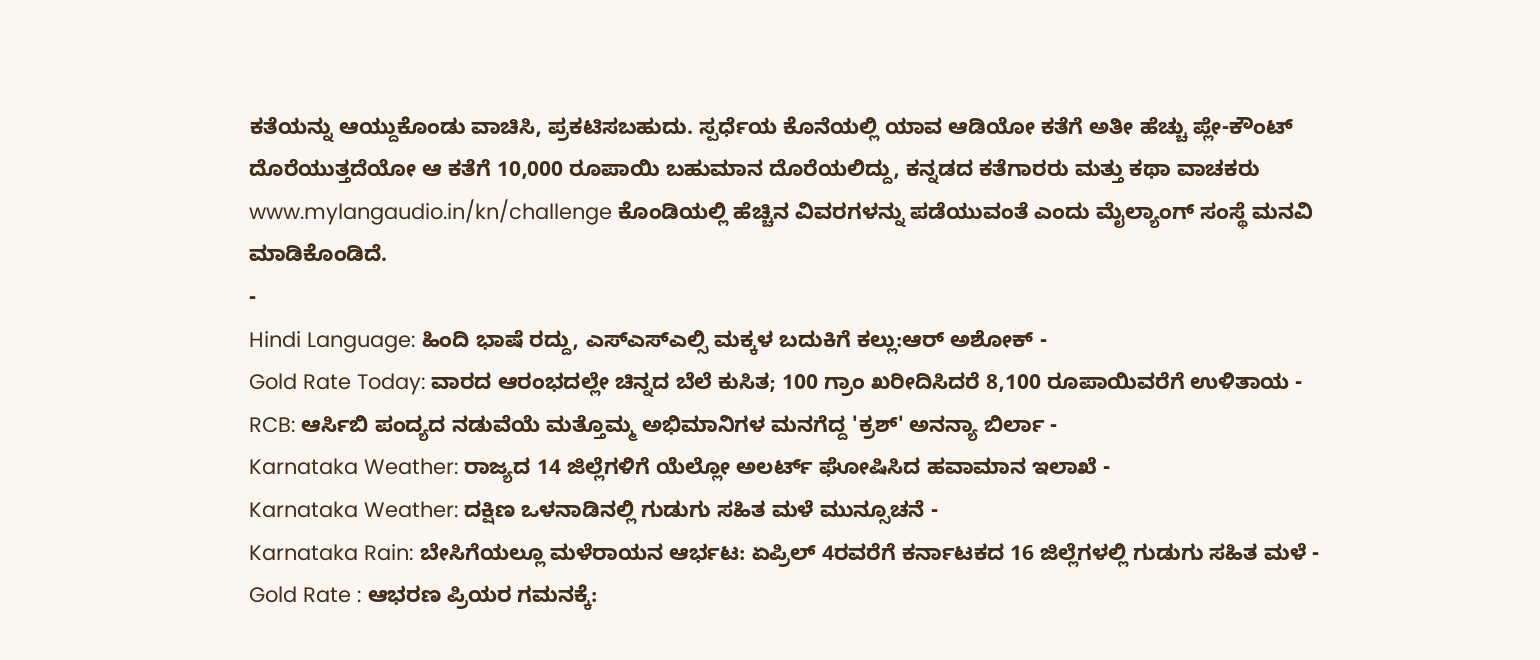ಕತೆಯನ್ನು ಆಯ್ದುಕೊಂಡು ವಾಚಿಸಿ, ಪ್ರಕಟಿಸಬಹುದು. ಸ್ಪರ್ಧೆಯ ಕೊನೆಯಲ್ಲಿ ಯಾವ ಆಡಿಯೋ ಕತೆಗೆ ಅತೀ ಹೆಚ್ಚು ಪ್ಲೇ-ಕೌಂಟ್ ದೊರೆಯುತ್ತದೆಯೋ ಆ ಕತೆಗೆ 10,000 ರೂಪಾಯಿ ಬಹುಮಾನ ದೊರೆಯಲಿದ್ದು, ಕನ್ನಡದ ಕತೆಗಾರರು ಮತ್ತು ಕಥಾ ವಾಚಕರು www.mylangaudio.in/kn/challenge ಕೊಂಡಿಯಲ್ಲಿ ಹೆಚ್ಚಿನ ವಿವರಗಳನ್ನು ಪಡೆಯುವಂತೆ ಎಂದು ಮೈಲ್ಯಾಂಗ್ ಸಂಸ್ಥೆ ಮನವಿ ಮಾಡಿಕೊಂಡಿದೆ.
-
Hindi Language: ಹಿಂದಿ ಭಾಷೆ ರದ್ದು, ಎಸ್ಎಸ್ಎಲ್ಸಿ ಮಕ್ಕಳ ಬದುಕಿಗೆ ಕಲ್ಲು:ಆರ್ ಅಶೋಕ್ -
Gold Rate Today: ವಾರದ ಆರಂಭದಲ್ಲೇ ಚಿನ್ನದ ಬೆಲೆ ಕುಸಿತ; 100 ಗ್ರಾಂ ಖರೀದಿಸಿದರೆ 8,100 ರೂಪಾಯಿವರೆಗೆ ಉಳಿತಾಯ -
RCB: ಆರ್ಸಿಬಿ ಪಂದ್ಯದ ನಡುವೆಯೆ ಮತ್ತೊಮ್ಮ ಅಭಿಮಾನಿಗಳ ಮನಗೆದ್ದ 'ಕ್ರಶ್' ಅನನ್ಯಾ ಬಿರ್ಲಾ -
Karnataka Weather: ರಾಜ್ಯದ 14 ಜಿಲ್ಲೆಗಳಿಗೆ ಯೆಲ್ಲೋ ಅಲರ್ಟ್ ಘೋಷಿಸಿದ ಹವಾಮಾನ ಇಲಾಖೆ -
Karnataka Weather: ದಕ್ಷಿಣ ಒಳನಾಡಿನಲ್ಲಿ ಗುಡುಗು ಸಹಿತ ಮಳೆ ಮುನ್ಸೂಚನೆ -
Karnataka Rain: ಬೇಸಿಗೆಯಲ್ಲೂ ಮಳೆರಾಯನ ಆರ್ಭಟ: ಏಪ್ರಿಲ್ 4ರವರೆಗೆ ಕರ್ನಾಟಕದ 16 ಜಿಲ್ಲೆಗಳಲ್ಲಿ ಗುಡುಗು ಸಹಿತ ಮಳೆ -
Gold Rate : ಆಭರಣ ಪ್ರಿಯರ ಗಮನಕ್ಕೆ: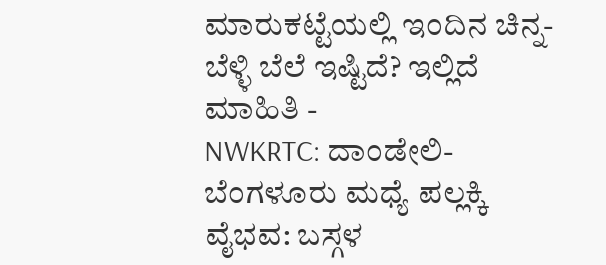ಮಾರುಕಟ್ಟೆಯಲ್ಲಿ ಇಂದಿನ ಚಿನ್ನ-ಬೆಳ್ಳಿ ಬೆಲೆ ಇಷ್ಟಿದೆ? ಇಲ್ಲಿದೆ ಮಾಹಿತಿ -
NWKRTC: ದಾಂಡೇಲಿ-ಬೆಂಗಳೂರು ಮಧ್ಯೆ ಪಲ್ಲಕ್ಕಿ ವೈಭವ: ಬಸ್ಗಳ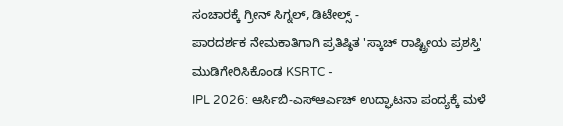ಸಂಚಾರಕ್ಕೆ ಗ್ರೀನ್ ಸಿಗ್ನಲ್, ಡಿಟೇಲ್ಸ್ -
ಪಾರದರ್ಶಕ ನೇಮಕಾತಿಗಾಗಿ ಪ್ರತಿಷ್ಠಿತ 'ಸ್ಕಾಚ್ ರಾಷ್ಟ್ರೀಯ ಪ್ರಶಸ್ತಿ' ಮುಡಿಗೇರಿಸಿಕೊಂಡ KSRTC -
IPL 2026: ಆರ್ಸಿಬಿ-ಎಸ್ಆರ್ಎಚ್ ಉದ್ಘಾಟನಾ ಪಂದ್ಯಕ್ಕೆ ಮಳೆ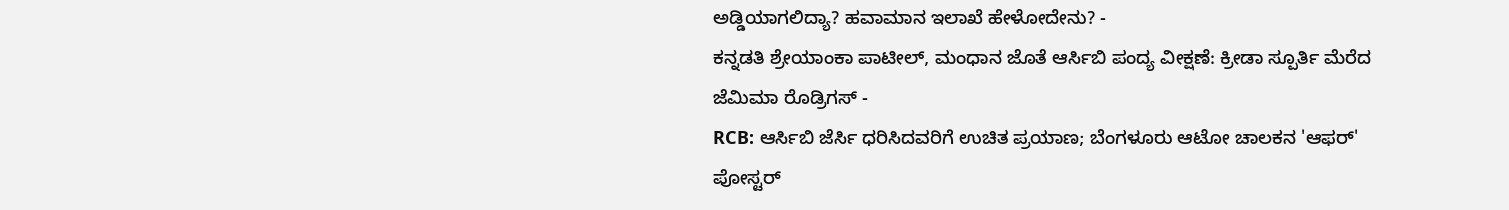ಅಡ್ಡಿಯಾಗಲಿದ್ಯಾ? ಹವಾಮಾನ ಇಲಾಖೆ ಹೇಳೋದೇನು? -
ಕನ್ನಡತಿ ಶ್ರೇಯಾಂಕಾ ಪಾಟೀಲ್, ಮಂಧಾನ ಜೊತೆ ಆರ್ಸಿಬಿ ಪಂದ್ಯ ವೀಕ್ಷಣೆ: ಕ್ರೀಡಾ ಸ್ಪೂರ್ತಿ ಮೆರೆದ ಜೆಮಿಮಾ ರೊಡ್ರಿಗಸ್ -
RCB: ಆರ್ಸಿಬಿ ಜೆರ್ಸಿ ಧರಿಸಿದವರಿಗೆ ಉಚಿತ ಪ್ರಯಾಣ; ಬೆಂಗಳೂರು ಆಟೋ ಚಾಲಕನ 'ಆಫರ್' ಪೋಸ್ಟರ್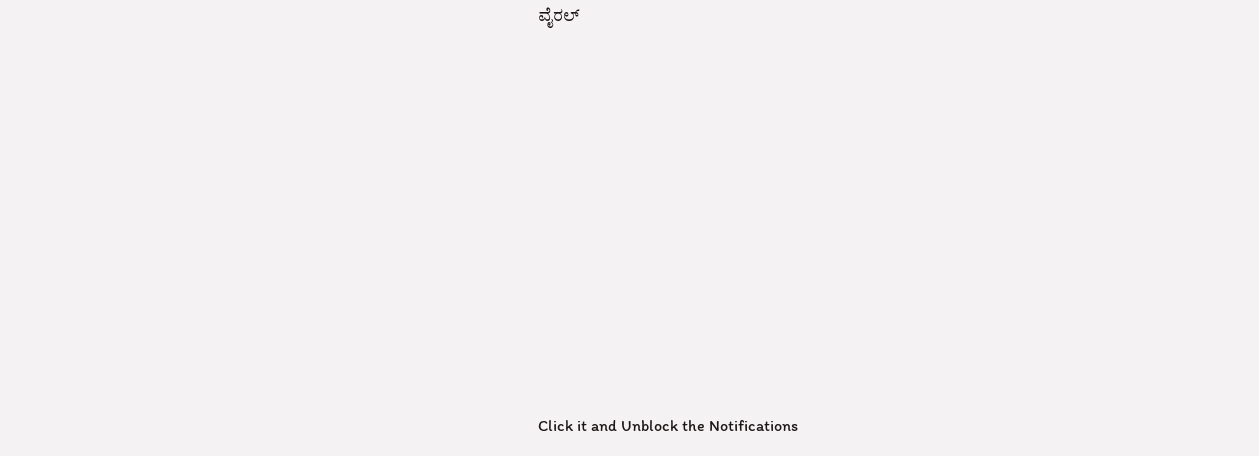ವೈರಲ್











Click it and Unblock the Notifications